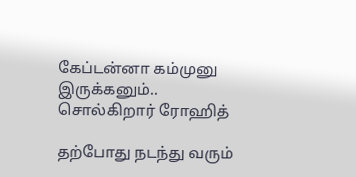கேப்டன்னா கம்முனு இருக்கனும்.. சொல்கிறார் ரோஹித்

தற்போது நடந்து வரும்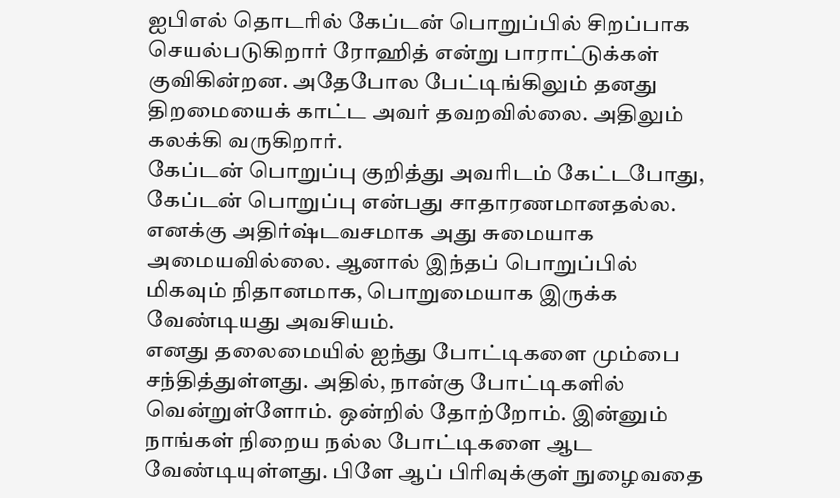ஐபிஎல் தொடரில் கேப்டன் பொறுப்பில் சிறப்பாக செயல்படுகிறார் ரோஹித் என்று பாராட்டுக்கள் குவிகின்றன. அதேபோல பேட்டிங்கிலும் தனது திறமையைக் காட்ட அவர் தவறவில்லை. அதிலும் கலக்கி வருகிறார்.
கேப்டன் பொறுப்பு குறித்து அவரிடம் கேட்டபோது, கேப்டன் பொறுப்பு என்பது சாதாரணமானதல்ல. எனக்கு அதிர்ஷ்டவசமாக அது சுமையாக அமையவில்லை. ஆனால் இந்தப் பொறுப்பில் மிகவும் நிதானமாக, பொறுமையாக இருக்க வேண்டியது அவசியம்.
எனது தலைமையில் ஐந்து போட்டிகளை மும்பை சந்தித்துள்ளது. அதில், நான்கு போட்டிகளில் வென்றுள்ளோம். ஒன்றில் தோற்றோம். இன்னும் நாங்கள் நிறைய நல்ல போட்டிகளை ஆட வேண்டியுள்ளது. பிளே ஆப் பிரிவுக்குள் நுழைவதை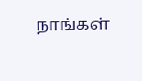நாங்கள்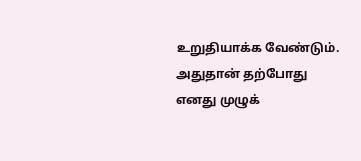உறுதியாக்க வேண்டும். அதுதான் தற்போது எனது முழுக்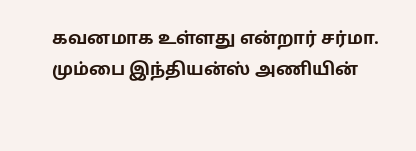கவனமாக உள்ளது என்றார் சர்மா.
மும்பை இந்தியன்ஸ் அணியின்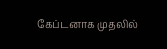கேப்டனாக முதலில்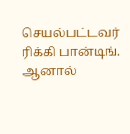செயல்பட்டவர் ரிக்கி பான்டிங். ஆனால்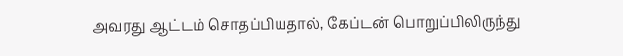அவரது ஆட்டம் சொதப்பியதால், கேப்டன் பொறுப்பிலிருந்து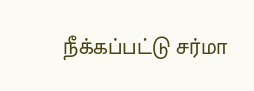நீக்கப்பட்டு சர்மா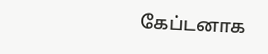கேப்டனாக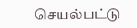செயல்பட்டு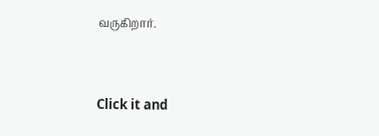வருகிறார்.


Click it and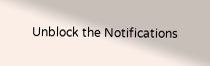Unblock the Notifications